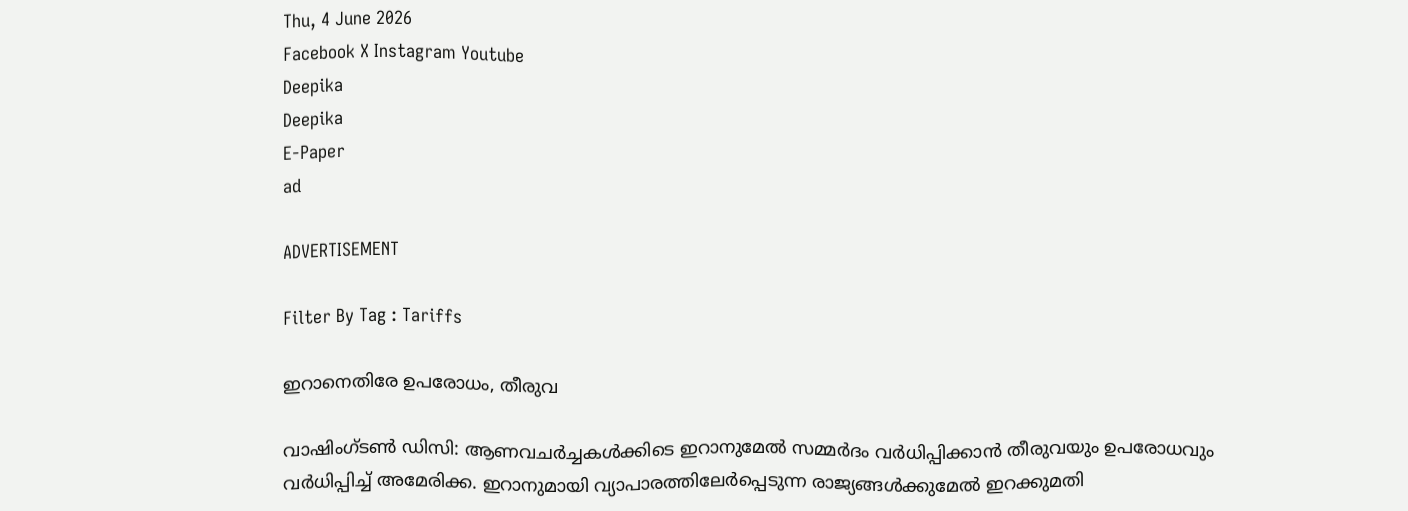Thu, 4 June 2026
Facebook X Instagram Youtube
Deepika
Deepika
E-Paper
ad

ADVERTISEMENT

Filter By Tag : Tariffs

ഇറാനെതിരേ ഉപരോധം, തീരുവ

വാഷിംഗ്ടൺ ഡിസി: ആണവചർച്ചകൾക്കിടെ ഇറാനുമേൽ സമ്മർദം വർധിപ്പിക്കാൻ തീരുവയും ഉപരോധവും വർധിപ്പിച്ച് അമേരിക്ക. ഇറാനുമായി വ്യാപാരത്തിലേർപ്പെടുന്ന രാജ്യങ്ങൾക്കുമേൽ ഇറക്കുമതി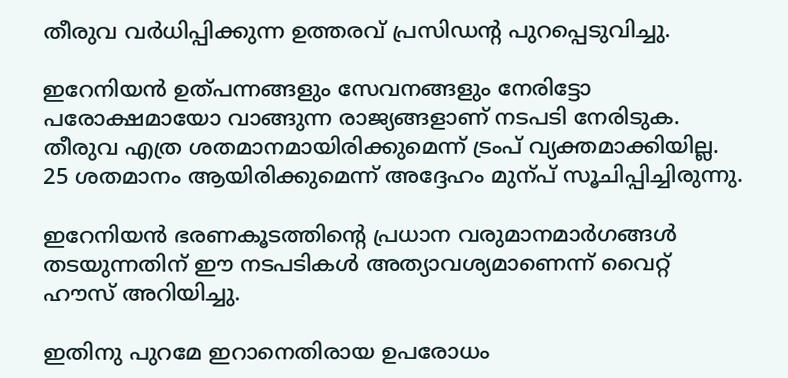തീരുവ വർധിപ്പിക്കുന്ന ഉത്തരവ് പ്രസിഡന്‍റ പുറപ്പെടുവിച്ചു.

ഇറേനിയൻ ഉത്പന്നങ്ങളും സേവനങ്ങളും നേരിട്ടോ പരോക്ഷമായോ വാങ്ങുന്ന രാജ്യങ്ങളാണ് നടപടി നേരിടുക. തീരുവ എത്ര ശതമാനമായിരിക്കുമെന്ന് ട്രംപ് വ്യക്തമാക്കിയില്ല. 25 ശതമാനം ആയിരിക്കുമെന്ന് അദ്ദേഹം മുന്പ് സൂചിപ്പിച്ചിരുന്നു.

ഇറേനിയൻ ഭരണകൂടത്തിന്‍റെ പ്രധാന വരുമാനമാർഗങ്ങൾ തടയുന്നതിന് ഈ നടപടികൾ അത്യാവശ്യമാണെന്ന് വൈറ്റ് ഹൗസ് അറിയിച്ചു.

ഇതിനു പുറമേ ഇറാനെതിരായ ഉപരോധം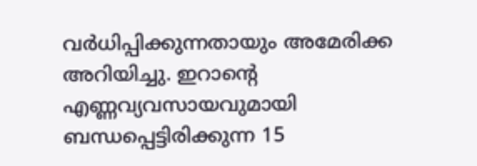വർധിപ്പിക്കുന്നതായും അമേരിക്ക അറിയിച്ചു. ഇറാന്‍റെ എണ്ണവ്യവസായവുമായി ബന്ധപ്പെട്ടിരിക്കുന്ന 15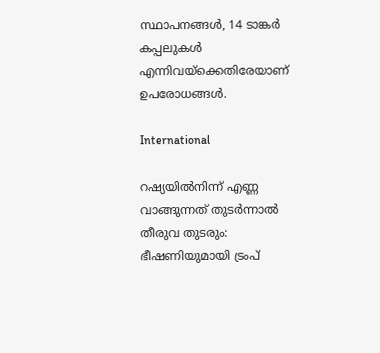സ്ഥാപനങ്ങൾ, 14 ടാങ്കർ കപ്പലുകൾ എന്നിവയ്ക്കെതിരേയാണ് ഉപരോധങ്ങൾ.

International

റഷ്യയില്‍നിന്ന് എണ്ണ വാങ്ങുന്നത് തുടര്‍ന്നാല്‍ തീരുവ തുടരും: ഭീഷണിയുമായി ട്രംപ്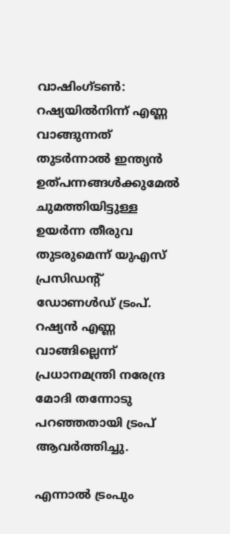വാഷിംഗ്ടൺ: റഷ്യയിൽനിന്ന് എണ്ണ വാങ്ങുന്നത് തുടർന്നാൽ ഇന്ത്യൻ ഉത്പന്നങ്ങൾക്കുമേൽ ചുമത്തിയിട്ടുള്ള ഉയർന്ന തീരുവ തുടരുമെന്ന് യുഎസ് പ്രസിഡന്‍റ് ഡോണൾഡ് ട്രംപ്. റഷ്യൻ എണ്ണ വാങ്ങില്ലെന്ന് പ്രധാനമന്ത്രി നരേന്ദ്ര മോദി തന്നോടു പറഞ്ഞതായി ട്രംപ് ആവർത്തിച്ചു.

എന്നാൽ ട്രംപും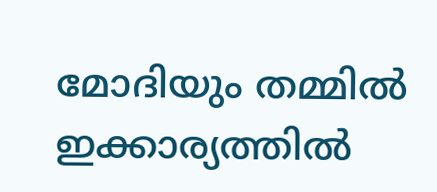മോദിയും തമ്മിൽ ഇക്കാര്യത്തിൽ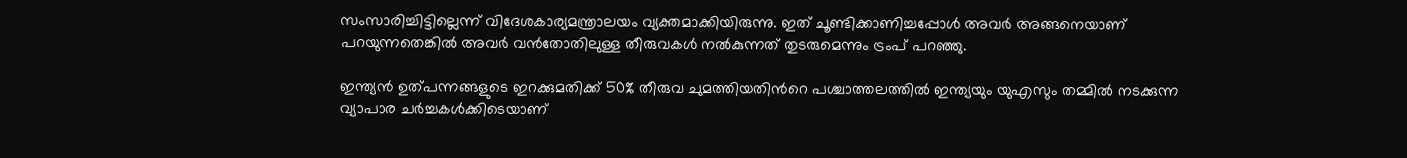സംസാരിച്ചിട്ടില്ലെന്ന് വിദേശകാര്യമന്ത്രാലയം വ്യക്തമാക്കിയിരുന്നു. ഇത് ചൂണ്ടിക്കാണിച്ചപ്പോൾ അവർ അങ്ങനെയാണ് പറയുന്നതെങ്കിൽ അവർ വൻതോതിലുള്ള തീരുവകൾ നൽകുന്നത് തുടരുമെന്നും ട്രംപ് പറഞ്ഞു.

ഇന്ത്യൻ ഉത്പന്നങ്ങളുടെ ഇറക്കുമതിക്ക് 50% തീരുവ ചുമത്തിയതിന്‍റെ പശ്ച‌ാത്തലത്തിൽ ഇന്ത്യയും യുഎസും തമ്മിൽ നടക്കുന്ന വ്യാപാര ചർച്ചകൾക്കിടെയാണ്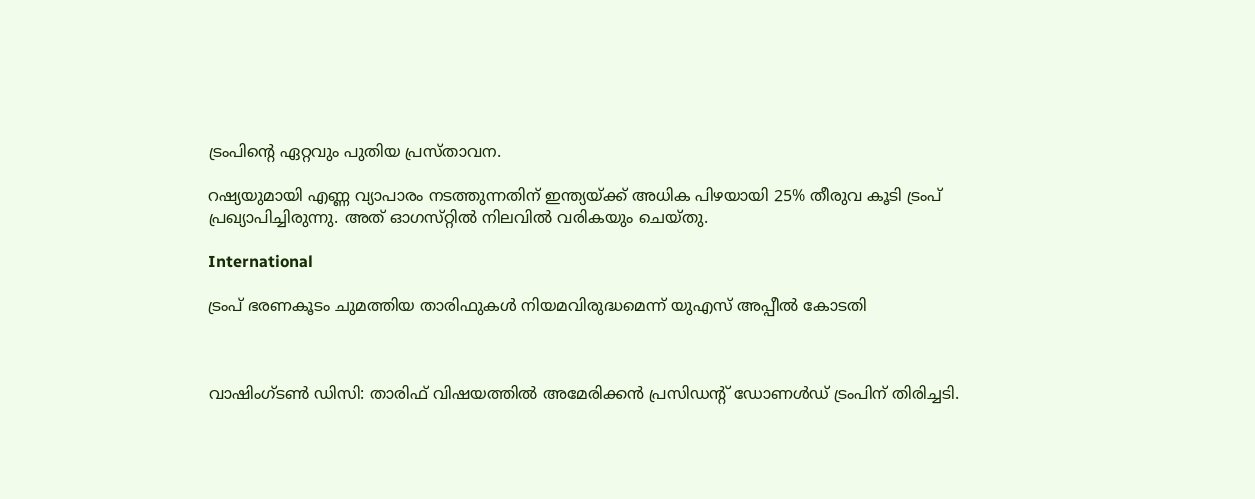ട്രംപിന്‍റെ ഏറ്റവും പുതിയ പ്രസ്താവന.

റഷ്യയുമായി എണ്ണ വ്യാപാരം നടത്തുന്നതിന് ഇന്ത്യയ്ക്ക് അധിക പിഴയായി 25% തീരുവ കൂടി ട്രംപ് പ്രഖ്യാപിച്ചിരുന്നു. അത് ഓഗസ്‌റ്റിൽ നിലവിൽ വരികയും ചെയ്തു.

International

ട്രംപ് ഭരണകൂടം ചുമത്തിയ താരിഫുകള്‍ നിയമവിരുദ്ധമെന്ന് യുഎസ് അപ്പീല്‍ കോടതി



വാഷിംഗ്ടണ്‍ ഡിസി: താരിഫ് വിഷയത്തില്‍ അമേരിക്കന്‍ പ്രസിഡന്‍റ് ഡോണള്‍ഡ് ട്രംപിന് തിരിച്ചടി.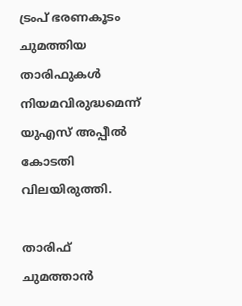ട്രംപ് ഭരണകൂടം ചുമത്തിയ താരിഫുകള്‍ നിയമവിരുദ്ധമെന്ന് യുഎസ് അപ്പീല്‍ കോടതി വിലയിരുത്തി.

താരിഫ് ചുമത്താന്‍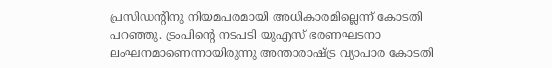പ്രസിഡന്‍റിനു നിയമപരമായി അധികാരമില്ലെന്ന് കോടതി പറഞ്ഞു. ട്രംപിന്‍റെ നടപടി യുഎസ് ഭരണഘടനാ ലംഘനമാണെന്നായിരുന്നു അന്താരാഷ്ട്ര വ്യാപാര കോടതി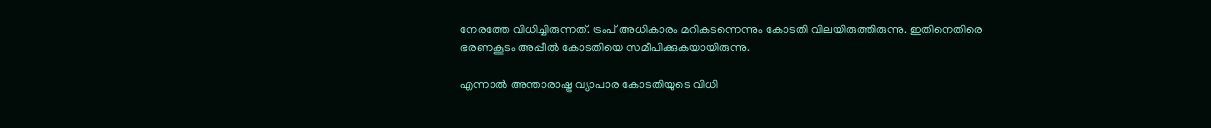നേരത്തേ വിധിച്ചിരുന്നത്. ട്രംപ് അധികാരം മറികടന്നെന്നും കോടതി വിലയിരുത്തിരുന്നു. ഇതിനെതിരെ ഭരണകൂടം അപ്പീല്‍ കോടതിയെ സമീപിക്കുകയായിരുന്നു.

എന്നാല്‍ അന്താരാഷ്ട്ര വ്യാപാര കോടതിയുടെ വിധി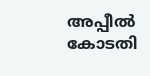അപ്പീല്‍ കോടതി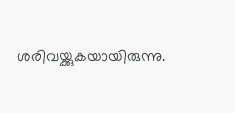ശരിവയ്ക്കുകയായിരുന്നു.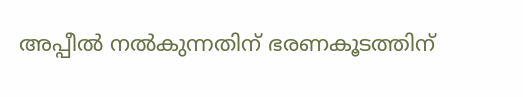അപ്പീല്‍ നല്‍കുന്നതിന് ഭരണകൂടത്തിന്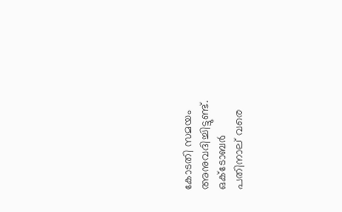കോടതി സമയം അനുവദിച്ചിട്ടുണ്ട്. ഒക്ടോബര്‍ പതിനാല് വരെ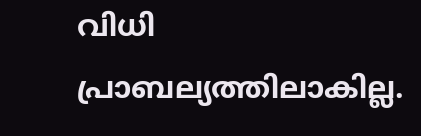വിധി പ്രാബല്യത്തിലാകില്ല.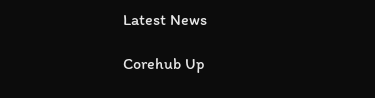Latest News

Corehub Up